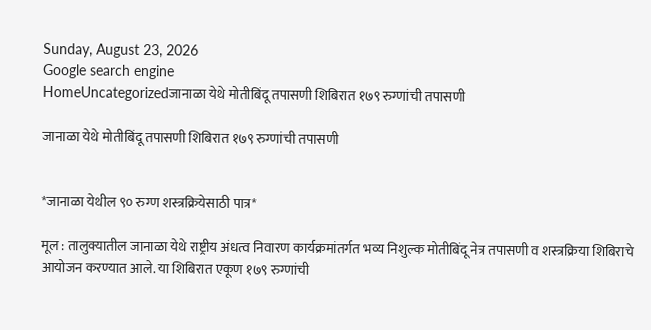Sunday, August 23, 2026
Google search engine
HomeUncategorizedजानाळा येथे मोतीबिंदू तपासणी शिबिरात १७९ रुग्णांची तपासणी

जानाळा येथे मोतीबिंदू तपासणी शिबिरात १७९ रुग्णांची तपासणी


*जानाळा येथील ९० रुग्ण शस्त्रक्रियेसाठी पात्र*

मूल : तालुक्यातील जानाळा येथे राष्ट्रीय अंधत्व निवारण कार्यक्रमांतर्गत भव्य निशुल्क मोतीबिंदू नेत्र तपासणी व शस्त्रक्रिया शिबिराचे आयोजन करण्यात आले. या शिबिरात एकूण १७९ रुग्णांची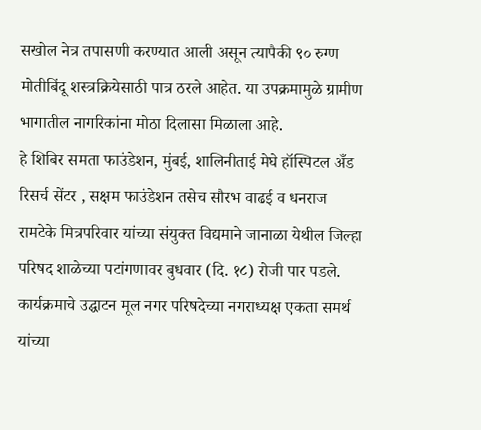सखोल नेत्र तपासणी करण्यात आली असून त्यापैकी ९० रुग्ण मोतीबिंदू शस्त्रक्रियेसाठी पात्र ठरले आहेत. या उपक्रमामुळे ग्रामीण भागातील नागरिकांना मोठा दिलासा मिळाला आहे.
हे शिबिर समता फाउंडेशन, मुंबई, शालिनीताई मेघे हॉस्पिटल अँड रिसर्च सेंटर , सक्षम फाउंडेशन तसेच सौरभ वाढई व धनराज रामटेके मित्रपरिवार यांच्या संयुक्त विद्यमाने जानाळा येथील जिल्हा परिषद शाळेच्या पटांगणावर बुधवार (दि. १८) रोजी पार पडले.
कार्यक्रमाचे उद्घाटन मूल नगर परिषदेच्या नगराध्यक्ष एकता समर्थ यांच्या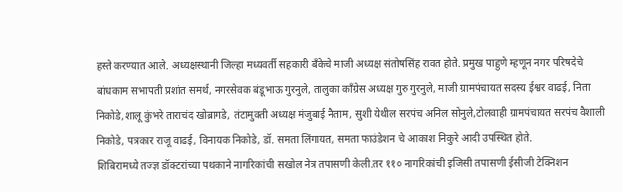हस्ते करण्यात आले. अध्यक्षस्थानी जिल्हा मध्यवर्ती सहकारी बँकेचे माजी अध्यक्ष संतोषसिंह रावत होते. प्रमुख पाहुणे म्हणून नगर परिषदेचे बांधकाम सभापती प्रशांत समर्थ, नगरसेवक बंडूभाऊ गुरनुले, तालुका काँग्रेस अध्यक्ष गुरु गुरनुले, माजी ग्रामपंचायत सदस्य ईश्वर वाढई, निता निकोडे,शालू कुंभरे ताराचंद खोब्रागडे, तंटामुक्ती अध्यक्ष मंजुबाई नैताम, सुशी येथील सरपंच अनिल सोनुले,टोलवाही ग्रामपंचायत सरपंच वैशाली निकोडे, पत्रकार राजू वाढई, विनायक निकोडे, डॉ. समता लिंगायत, समता फाउंडेशन चे आकाश निकुरे आदी उपस्थित होते.
शिबिरामध्ये तज्ज्ञ डॉक्टरांच्या पथकाने नागरिकांची सखोल नेत्र तपासणी केली.तर ११० नागरिकांची इजिसी तपासणी ईसीजी टेक्निशन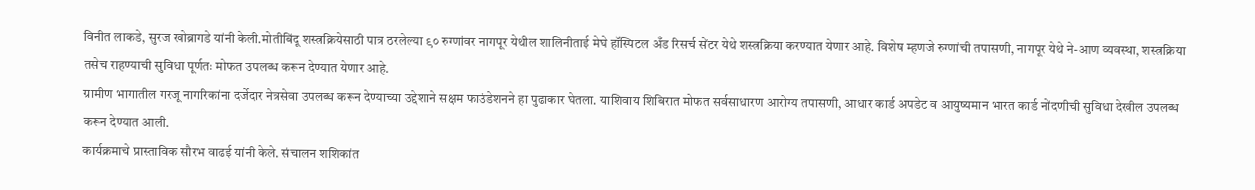विनीत लाकडे, सुरज खोब्रागडे यांनी केली.मोतीबिंदू शस्त्रक्रियेसाठी पात्र ठरलेल्या ९० रुग्णांवर नागपूर येथील शालिनीताई मेघे हॉस्पिटल अँड रिसर्च सेंटर येथे शस्त्रक्रिया करण्यात येणार आहे. विशेष म्हणजे रुग्णांची तपासणी, नागपूर येथे ने-आण व्यवस्था, शस्त्रक्रिया तसेच राहण्याची सुविधा पूर्णतः मोफत उपलब्ध करून देण्यात येणार आहे.
ग्रामीण भागातील गरजू नागरिकांना दर्जेदार नेत्रसेवा उपलब्ध करून देण्याच्या उद्देशाने सक्षम फाउंडेशनने हा पुढाकार घेतला. याशिवाय शिबिरात मोफत सर्वसाधारण आरोग्य तपासणी, आधार कार्ड अपडेट व आयुष्यमान भारत कार्ड नोंदणीची सुविधा देखील उपलब्ध करून देण्यात आली.
कार्यक्रमाचे प्रास्ताविक सौरभ वाढई यांनी केले. संचालन शशिकांत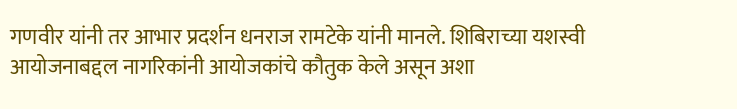गणवीर यांनी तर आभार प्रदर्शन धनराज रामटेके यांनी मानले. शिबिराच्या यशस्वी आयोजनाबद्दल नागरिकांनी आयोजकांचे कौतुक केले असून अशा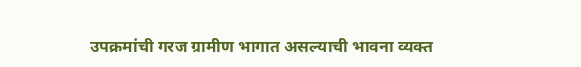उपक्रमांची गरज ग्रामीण भागात असल्याची भावना व्यक्त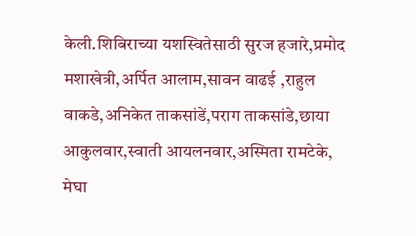केली.शिबिराच्या यशस्वितेसाठी सुरज हजारे,प्रमोद मशाखेत्री,अर्पित आलाम,सावन वाढई ,राहुल वाकडे,अनिकेत ताकसांडें,पराग ताकसांडे,छाया आकुलवार,स्वाती आयलनवार,अस्मिता रामटेके, मेघा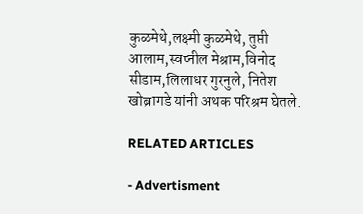कुळमेथे,लक्ष्मी कुळमेथे, तुप्ती आलाम,स्वप्नील मेश्राम,विनोद सीडाम,लिलाधर गुरनुले, नितेश खोब्रागडे यांनी अथक परिश्रम घेतले.

RELATED ARTICLES

- Advertisment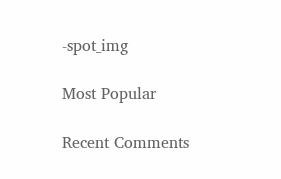-spot_img

Most Popular

Recent Comments